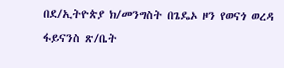በደ/ኢትዮጵያ ክ/መንግስት በጌዴኦ ዞን የወናጎ ወረዳ ፋይናንስ ጽ/ቤት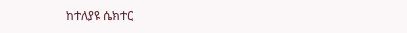ከተለያዩ ሴክተር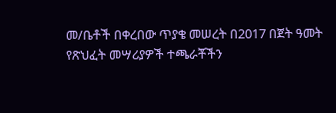መ/ቤቶች በቀረበው ጥያቄ መሠረት በ2017 በጀት ዓመት የጽህፈት መሣሪያዎች ተጫራቾችን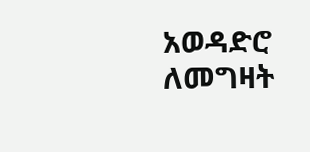አወዳድሮ ለመግዛት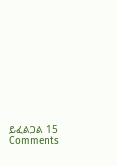ይፈልጋል 15 Comments